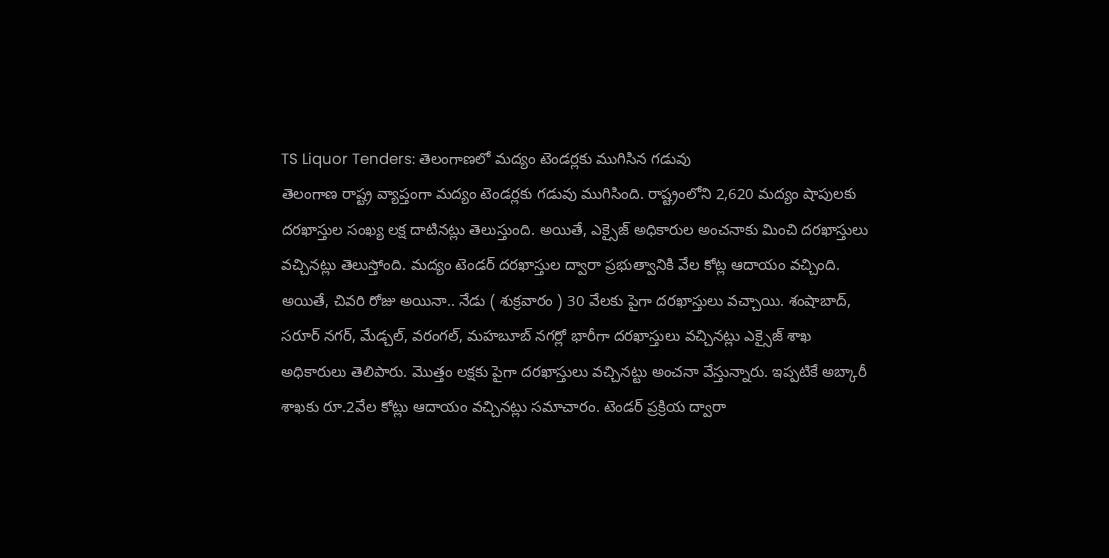TS Liquor Tenders: తెలంగాణలో మద్యం టెండర్లకు ముగిసిన గడువు
తెలంగాణ రాష్ట్ర వ్యాప్తంగా మద్యం టెండర్లకు గడువు ముగిసింది. రాష్ట్రంలోని 2,620 మద్యం షాపులకు దరఖాస్తుల సంఖ్య లక్ష దాటినట్లు తెలుస్తుంది. అయితే, ఎక్సైజ్ అధికారుల అంచనాకు మించి దరఖాస్తులు వచ్చినట్లు తెలుస్తోంది. మద్యం టెండర్ దరఖాస్తుల ద్వారా ప్రభుత్వానికి వేల కోట్ల ఆదాయం వచ్చింది. అయితే, చివరి రోజు అయినా.. నేడు ( శుక్రవారం ) 30 వేలకు పైగా దరఖాస్తులు వచ్చాయి. శంషాబాద్, సరూర్ నగర్, మేడ్చల్, వరంగల్, మహబూబ్ నగర్లో భారీగా దరఖాస్తులు వచ్చినట్లు ఎక్సైజ్ శాఖ అధికారులు తెలిపారు. మొత్తం లక్షకు పైగా దరఖాస్తులు వచ్చినట్టు అంచనా వేస్తున్నారు. ఇప్పటికే అబ్కారీ శాఖకు రూ.2వేల కోట్లు ఆదాయం వచ్చినట్లు సమాచారం. టెండర్ ప్రక్రియ ద్వారా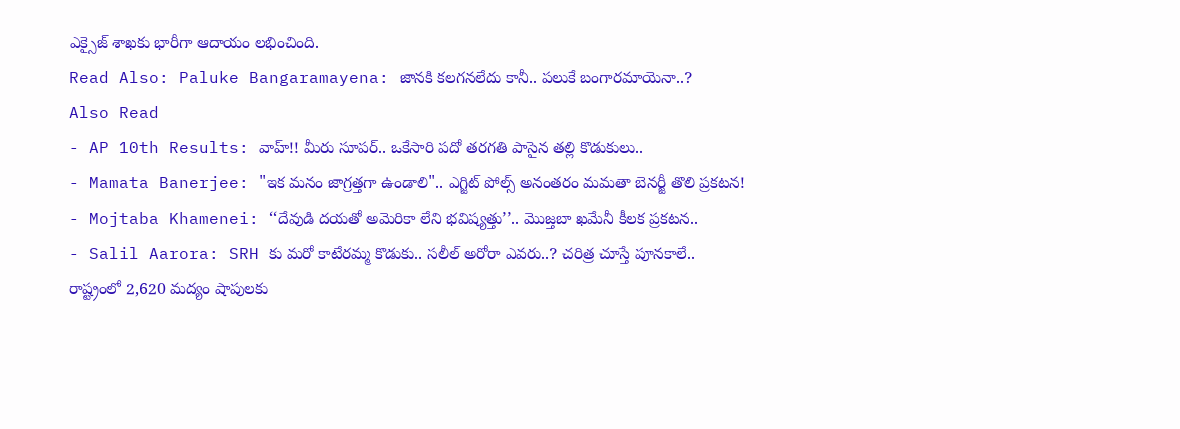ఎక్సైజ్ శాఖకు భారీగా ఆదాయం లభించింది.
Read Also: Paluke Bangaramayena: జానకి కలగనలేదు కానీ.. పలుకే బంగారమాయెనా..?
Also Read
- AP 10th Results: వాహ్!! మీరు సూపర్.. ఒకేసారి పదో తరగతి పాసైన తల్లి కొడుకులు..
- Mamata Banerjee: "ఇక మనం జాగ్రత్తగా ఉండాలి".. ఎగ్జిట్ పోల్స్ అనంతరం మమతా బెనర్జీ తొలి ప్రకటన!
- Mojtaba Khamenei: ‘‘దేవుడి దయతో అమెరికా లేని భవిష్యత్తు’’.. మొజ్తబా ఖమేనీ కీలక ప్రకటన..
- Salil Aarora: SRH కు మరో కాటేరమ్మ కొడుకు.. సలీల్ అరోరా ఎవరు..? చరిత్ర చూస్తే పూనకాలే..
రాష్ట్రంలో 2,620 మద్యం షాపులకు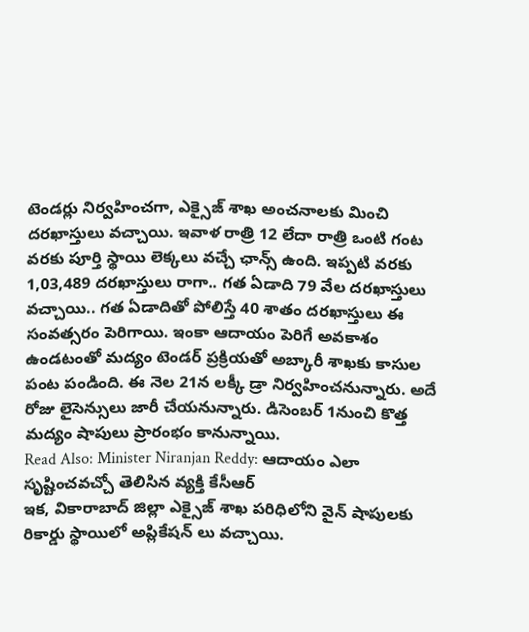టెండర్లు నిర్వహించగా, ఎక్సైజ్ శాఖ అంచనాలకు మించి దరఖాస్తులు వచ్చాయి. ఇవాళ రాత్రి 12 లేదా రాత్రి ఒంటి గంట వరకు పూర్తి స్థాయి లెక్కలు వచ్చే ఛాన్స్ ఉంది. ఇప్పటి వరకు 1,03,489 దరఖాస్తులు రాగా.. గత ఏడాది 79 వేల దరఖాస్తులు వచ్చాయి.. గత ఏడాదితో పోలిస్తే 40 శాతం దరఖాస్తులు ఈ సంవత్సరం పెరిగాయి. ఇంకా ఆదాయం పెరిగే అవకాశం ఉండటంతో మద్యం టెండర్ ప్రక్రియతో అబ్కారీ శాఖకు కాసుల పంట పండింది. ఈ నెల 21న లక్కీ డ్రా నిర్వహించనున్నారు. అదే రోజు లైసెన్సులు జారీ చేయనున్నారు. డిసెంబర్ 1నుంచి కొత్త మద్యం షాపులు ప్రారంభం కానున్నాయి.
Read Also: Minister Niranjan Reddy: ఆదాయం ఎలా సృష్టించవచ్చో తెలిసిన వ్యక్తి కేసీఆర్
ఇక, వికారాబాద్ జిల్లా ఎక్సైజ్ శాఖ పరిధిలోని వైన్ షాపులకు రికార్డు స్థాయిలో అప్లికేషన్ లు వచ్చాయి.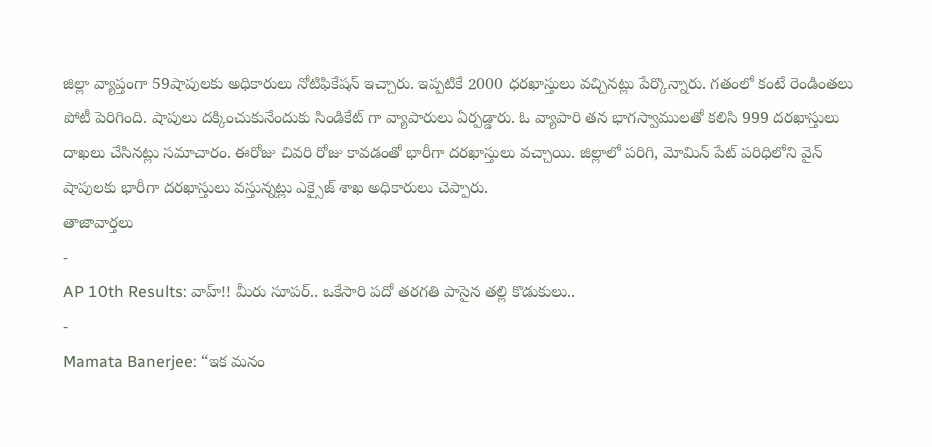జిల్లా వ్యాప్తంగా 59షాపులకు అధికారులు నోటిఫికేషన్ ఇచ్చారు. ఇప్పటికే 2000 ధరఖాస్తులు వచ్చినట్లు పేర్కొన్నారు. గతంలో కంటే రెండింతలు పోటీ పెరిగింది. షాపులు దక్కించుకునేందుకు సిండికేట్ గా వ్యాపారులు ఏర్పడ్డారు. ఓ వ్యాపారి తన భాగస్వాములతో కలిసి 999 దరఖాస్తులు దాఖలు చేసినట్లు సమాచారం. ఈరోజు చివరి రోజు కావడంతో భారీగా దరఖాస్తులు వచ్చాయి. జిల్లాలో పరిగి, మోమిన్ పేట్ పరిధిలోని వైన్ షాపులకు భారీగా దరఖాస్తులు వస్తున్నట్లు ఎక్సైజ్ శాఖ అధికారులు చెప్పారు.
తాజావార్తలు
-
AP 10th Results: వాహ్!! మీరు సూపర్.. ఒకేసారి పదో తరగతి పాసైన తల్లి కొడుకులు..
-
Mamata Banerjee: “ఇక మనం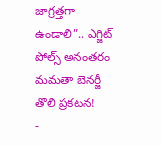జాగ్రత్తగా ఉండాలి”.. ఎగ్జిట్ పోల్స్ అనంతరం మమతా బెనర్జీ తొలి ప్రకటన!
-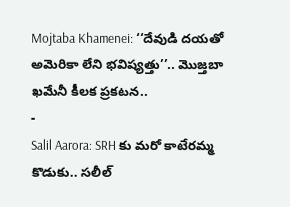Mojtaba Khamenei: ‘‘దేవుడి దయతో అమెరికా లేని భవిష్యత్తు’’.. మొజ్తబా ఖమేనీ కీలక ప్రకటన..
-
Salil Aarora: SRH కు మరో కాటేరమ్మ కొడుకు.. సలీల్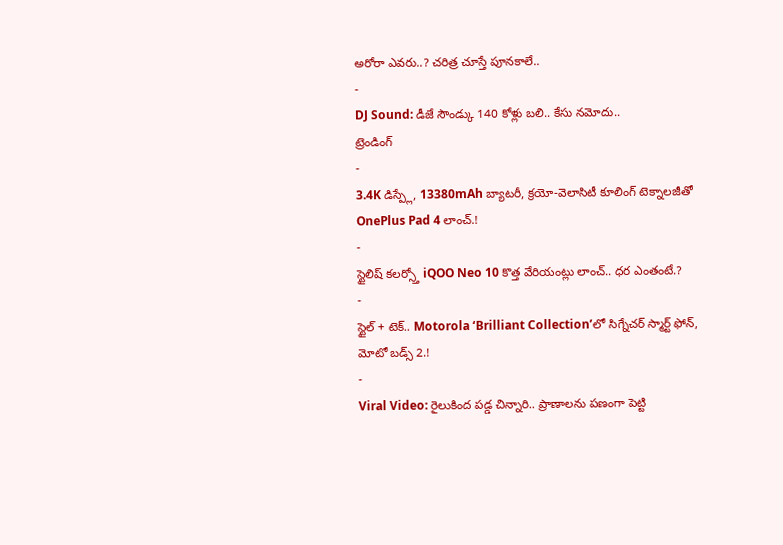అరోరా ఎవరు..? చరిత్ర చూస్తే పూనకాలే..
-
DJ Sound: డీజే సౌండ్కు 140 కోళ్లు బలి.. కేసు నమోదు..
ట్రెండింగ్
-
3.4K డిస్ప్లే, 13380mAh బ్యాటరీ, క్రయో-వెలాసిటీ కూలింగ్ టెక్నాలజీతో OnePlus Pad 4 లాంచ్.!
-
స్టైలిష్ కలర్స్తో iQOO Neo 10 కొత్త వేరియంట్లు లాంచ్.. ధర ఎంతంటే.?
-
స్టైల్ + టెక్.. Motorola ‘Brilliant Collection’లో సిగ్నేచర్ స్మార్ట్ ఫోన్, మోటో బడ్స్ 2.!
-
Viral Video: రైలుకింద పడ్డ చిన్నారి.. ప్రాణాలను పణంగా పెట్టి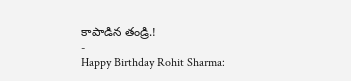కాపాడిన తండ్రి.!
-
Happy Birthday Rohit Sharma: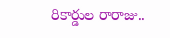రికార్డుల రారాజు..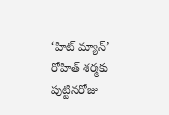‘హిట్ మ్యాన్’ రోహిత్ శర్మకు పుట్టినరోజు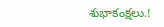శుభాకంక్షలు.!